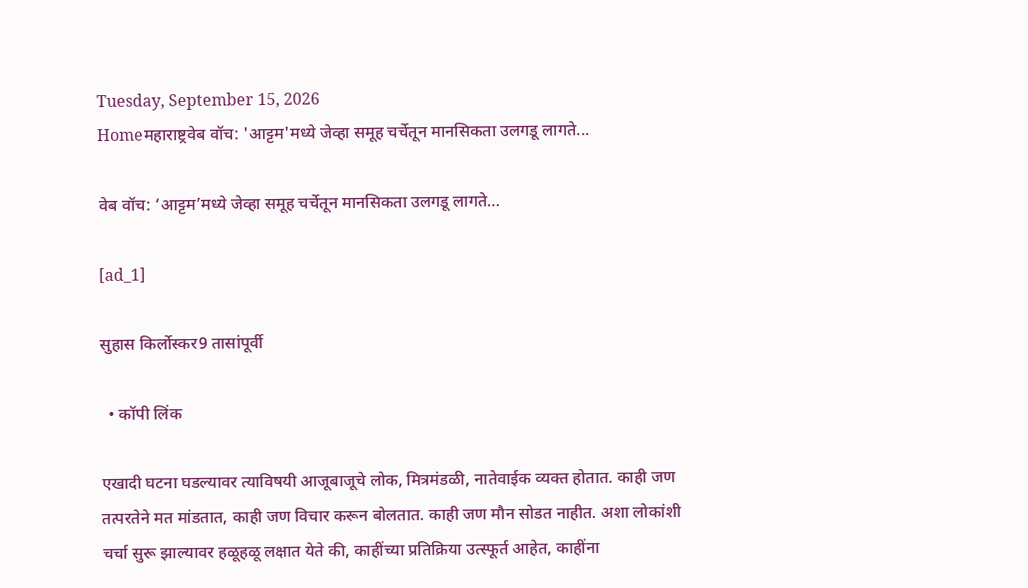Tuesday, September 15, 2026
Homeमहाराष्ट्रवेब वॉच: 'आट्टम'मध्ये जेव्हा समूह चर्चेतून मानसिकता उलगडू लागते...

वेब वॉच: ‘आट्टम’मध्ये जेव्हा समूह चर्चेतून मानसिकता उलगडू लागते…

[ad_1]

सुहास किर्लोस्कर9 तासांपूर्वी

  • कॉपी लिंक

एखादी घटना घडल्यावर त्याविषयी आजूबाजूचे लोक, मित्रमंडळी, नातेवाईक व्यक्त होतात. काही जण तत्परतेने मत मांडतात, काही जण विचार करून बोलतात. काही जण मौन सोडत नाहीत. अशा लोकांशी चर्चा सुरू झाल्यावर हळूहळू लक्षात येते की, काहींच्या प्रतिक्रिया उत्स्फूर्त आहेत, काहींना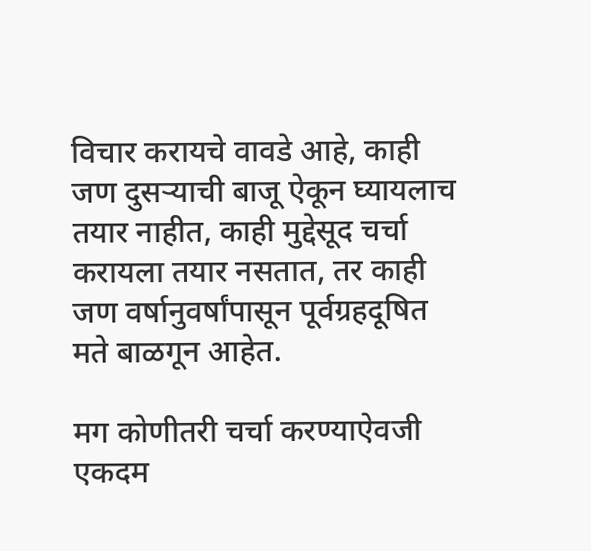विचार करायचे वावडे आहे, काही जण दुसऱ्याची बाजू ऐकून घ्यायलाच तयार नाहीत, काही मुद्देसूद चर्चा करायला तयार नसतात, तर काही जण वर्षानुवर्षांपासून पूर्वग्रहदूषित मते बाळगून आहेत.

मग कोणीतरी चर्चा करण्याऐवजी एकदम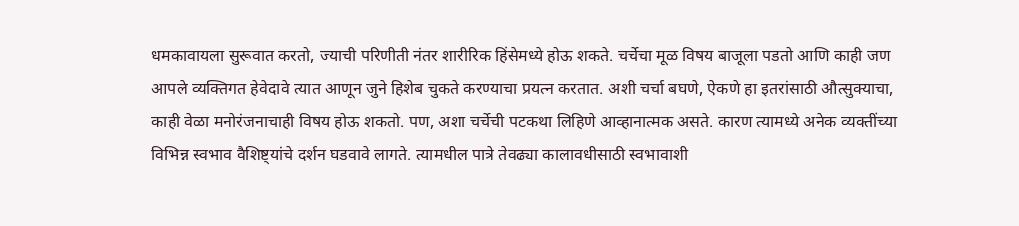धमकावायला सुरूवात करतो, ज्याची परिणीती नंतर शारीरिक हिंसेमध्ये होऊ शकते. चर्चेचा मूळ विषय बाजूला पडतो आणि काही जण आपले व्यक्तिगत हेवेदावे त्यात आणून जुने हिशेब चुकते करण्याचा प्रयत्न करतात. अशी चर्चा बघणे, ऐकणे हा इतरांसाठी औत्सुक्याचा, काही वेळा मनोरंजनाचाही विषय होऊ शकतो. पण, अशा चर्चेची पटकथा लिहिणे आव्हानात्मक असते. कारण त्यामध्ये अनेक व्यक्तींच्या विभिन्न स्वभाव वैशिष्ट्यांचे दर्शन घडवावे लागते. त्यामधील पात्रे तेवढ्या कालावधीसाठी स्वभावाशी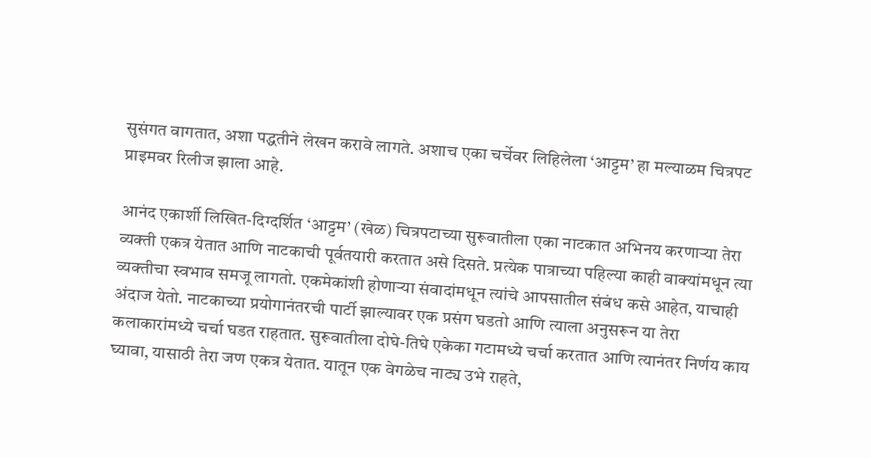सुसंगत वागतात, अशा पद्धतीने लेखन करावे लागते. अशाच एका चर्चेवर लिहिलेला ‘आट्टम’ हा मल्याळम चित्रपट प्राइमवर रिलीज झाला आहे.

आनंद एकार्शी लिखित-दिग्दर्शित ‘आट्टम’ (खेळ) चित्रपटाच्या सुरूवातीला एका नाटकात अभिनय करणाऱ्या तेरा व्यक्ती एकत्र येतात आणि नाटकाची पूर्वतयारी करतात असे दिसते. प्रत्येक पात्राच्या पहिल्या काही वाक्यांमधून त्या व्यक्तीचा स्वभाव समजू लागतो. एकमेकांशी होणाऱ्या संवादांमधून त्यांचे आपसातील संबंध कसे आहेत, याचाही अंदाज येतो. नाटकाच्या प्रयोगानंतरची पार्टी झाल्यावर एक प्रसंग घडतो आणि त्याला अनुसरून या तेरा कलाकारांमध्ये चर्चा घडत राहतात. सुरूवातीला दोघे-तिघे एकेका गटामध्ये चर्चा करतात आणि त्यानंतर निर्णय काय घ्यावा, यासाठी तेरा जण एकत्र येतात. यातून एक वेगळेच नाट्य उभे राहते,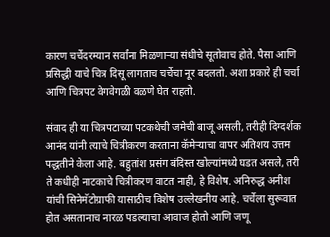कारण चर्चेदरम्यान सर्वांना मिळणाऱ्या संधीचे सूतोवाच होते. पैसा आणि प्रसिद्धी याचे चित्र दिसू लागताच चर्चेचा नूर बदलतो. अशा प्रकारे ही चर्चा आणि चित्रपट वेगवेगळी वळणे घेत राहतो.

संवाद ही या चित्रपटाच्या पटकथेची जमेची बाजू असली, तरीही दिग्दर्शक आनंद यांनी त्याचे चित्रीकरण करताना कॅमेऱ्याचा वापर अतिशय उत्तम पद्धतीने केला आहे. बहुतांश प्रसंग बंदिस्त खोल्यांमध्ये घडत असले, तरी ते कधीही नाटकाचे चित्रीकरण वाटत नाही, हे विशेष. अनिरुद्ध अनीश यांची सिनेमॅटोग्राफी यासाठीच विशेष उल्लेखनीय आहे. चर्चेला सुरूवात होत असतानाच नारळ पडल्याचा आवाज होतो आणि जणू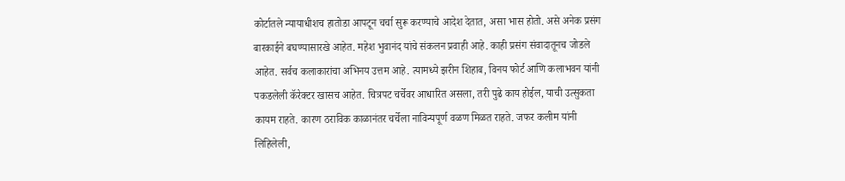कोर्टातले न्यायाधीशच हातोडा आपटून चर्चा सुरू करण्याचे आदेश देतात, असा भास होतो. असे अनेक प्रसंग बारकाईने बघण्यासारखे आहेत. महेश भुवानंद यांचे संकलन प्रवाही आहे. काही प्रसंग संवादातूनच जोडले आहेत. सर्वच कलाकारांचा अभिनय उत्तम आहे. त्यामध्ये झरीन शिहाब, विनय फोर्ट आणि कलाभवन यांनी पकडलेली कॅरेक्टर खासच आहेत. चित्रपट चर्चेवर आधारित असला, तरी पुढे काय होईल, याची उत्सुकता कायम राहते. कारण ठराविक काळानंतर चर्चेला नाविन्यपूर्ण वळण मिळत राहते. जफर कलीम यांनी लिहिलेली,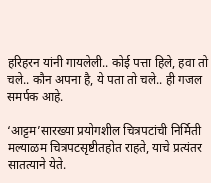हरिहरन यांनी गायलेली.. कोई पत्ता हिले, हवा तो चले.. कौन अपना है, ये पता तो चले.. ही गजल समर्पक आहे.

‘आट्टम’सारख्या प्रयोगशील चित्रपटांची निर्मिती मल्याळम चित्रपटसृष्टीतहोत राहते, याचे प्रत्यंतर सातत्याने येते.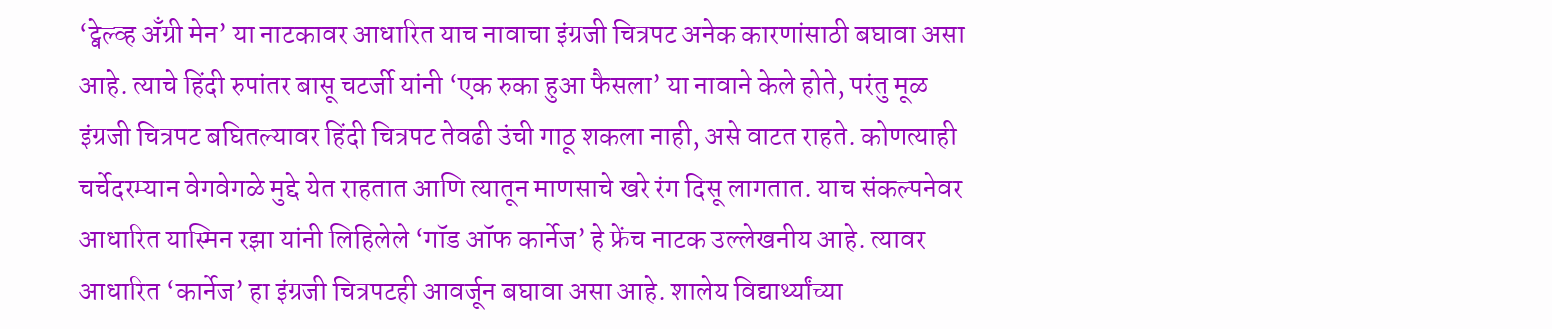‘ट्वेल्व्ह अँग्री मेन’ या नाटकावर आधारित याच नावाचा इंग्रजी चित्रपट अनेक कारणांसाठी बघावा असा आहे. त्याचे हिंदी रुपांतर बासू चटर्जी यांनी ‘एक रुका हुआ फैसला’ या नावाने केले होते, परंतु मूळ इंग्रजी चित्रपट बघितल्यावर हिंदी चित्रपट तेवढी उंची गाठू शकला नाही, असे वाटत राहते. कोणत्याही चर्चेदरम्यान वेगवेगळे मुद्दे येत राहतात आणि त्यातून माणसाचे खरे रंग दिसू लागतात. याच संकल्पनेवर आधारित यास्मिन रझा यांनी लिहिलेले ‘गॉड ऑफ कार्नेज’ हे फ्रेंच नाटक उल्लेखनीय आहे. त्यावर आधारित ‘कार्नेज’ हा इंग्रजी चित्रपटही आवर्जून बघावा असा आहे. शालेय विद्यार्थ्यांच्या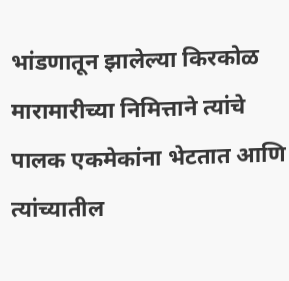भांडणातून झालेल्या किरकोळ मारामारीच्या निमित्ताने त्यांचे पालक एकमेकांना भेटतात आणि त्यांच्यातील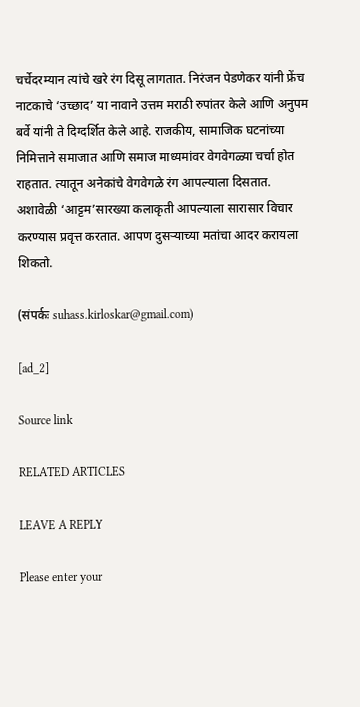चर्चेदरम्यान त्यांचे खरे रंग दिसू लागतात. निरंजन पेडणेकर यांनी फ्रेंच नाटकाचे ‘उच्छाद’ या नावाने उत्तम मराठी रुपांतर केले आणि अनुपम बर्वे यांनी ते दिग्दर्शित केले आहे. राजकीय, सामाजिक घटनांच्या निमित्ताने समाजात आणि समाज माध्यमांवर वेगवेगळ्या चर्चा होत राहतात. त्यातून अनेकांचे वेगवेगळे रंग आपल्याला दिसतात. अशावेळी ‘आट्टम’सारख्या कलाकृती आपल्याला सारासार विचार करण्यास प्रवृत्त करतात. आपण दुसऱ्याच्या मतांचा आदर करायला शिकतो.

(संपर्कः suhass.kirloskar@gmail.com)

[ad_2]

Source link

RELATED ARTICLES

LEAVE A REPLY

Please enter your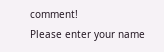comment!
Please enter your name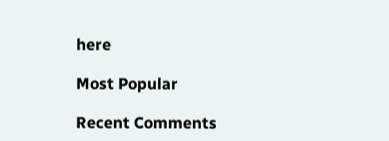here

Most Popular

Recent Comments